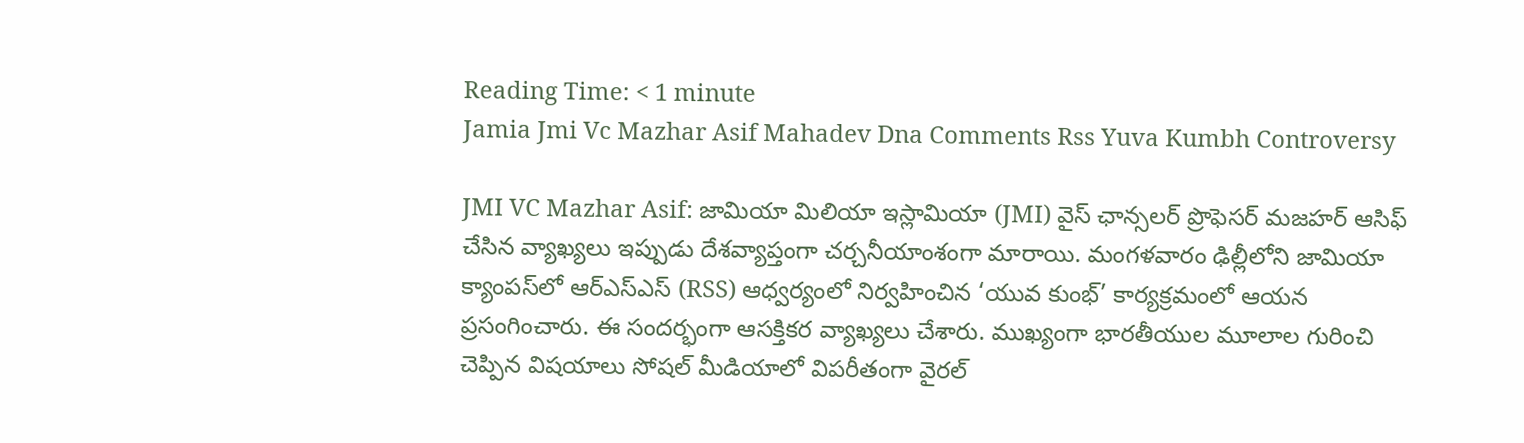Reading Time: < 1 minute
Jamia Jmi Vc Mazhar Asif Mahadev Dna Comments Rss Yuva Kumbh Controversy

JMI VC Mazhar Asif: జామియా మిలియా ఇస్లామియా (JMI) వైస్ ఛాన్సలర్ ప్రొఫెసర్ మజహర్ ఆసిఫ్ చేసిన వ్యాఖ్యలు ఇప్పుడు దేశవ్యాప్తంగా చర్చనీయాంశంగా మారాయి. మంగళవారం ఢిల్లీలోని జామియా క్యాంపస్‌లో ఆర్‌ఎస్‌ఎస్ (RSS) ఆధ్వర్యంలో నిర్వహించిన ‘యువ కుంభ్’ కార్యక్రమంలో ఆయన ప్రసంగించారు. ఈ సందర్భంగా ఆసక్తికర వ్యాఖ్యలు చేశారు. ముఖ్యంగా భారతీయుల మూలాల గురించి చెప్పిన విషయాలు సోషల్ మీడియాలో విపరీతంగా వైరల్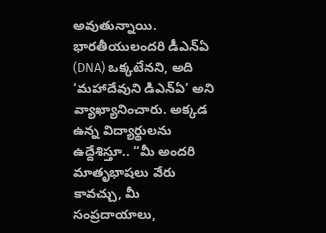అవుతున్నాయి. భారతీయులందరి డీఎన్‌ఏ (DNA) ఒక్కటేనని, అది ‘మహాదేవుని డిఎన్‌ఏ’ అని వ్యాఖ్యానించారు. అక్కడ ఉన్న విద్యార్థులను ఉద్దేశిస్తూ.. “మీ అందరి మాతృభాషలు వేరు కావచ్చు, మీ సంప్రదాయాలు,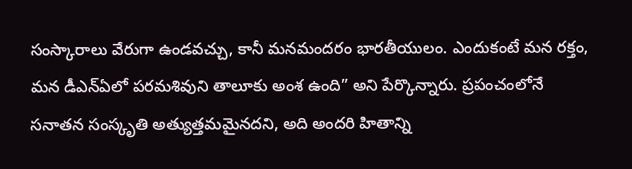సంస్కారాలు వేరుగా ఉండవచ్చు, కానీ మనమందరం భారతీయులం. ఎందుకంటే మన రక్తం, మన డీఎన్‌ఏలో పరమశివుని తాలూకు అంశ ఉంది” అని పేర్కొన్నారు. ప్రపంచంలోనే సనాతన సంస్కృతి అత్యుత్తమమైనదని, అది అందరి హితాన్ని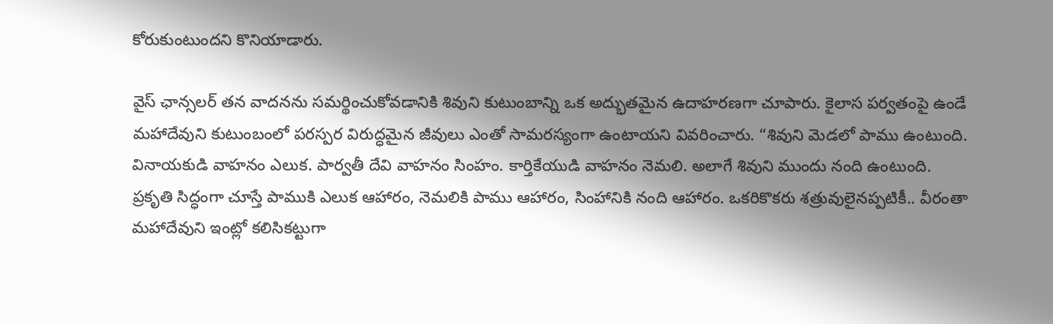కోరుకుంటుందని కొనియాడారు.

వైస్ ఛాన్సలర్ తన వాదనను సమర్థించుకోవడానికి శివుని కుటుంబాన్ని ఒక అద్భుతమైన ఉదాహరణగా చూపారు. కైలాస పర్వతంపై ఉండే మహాదేవుని కుటుంబంలో పరస్పర విరుద్ధమైన జీవులు ఎంతో సామరస్యంగా ఉంటాయని వివరించారు. “శివుని మెడలో పాము ఉంటుంది. వినాయకుడి వాహనం ఎలుక. పార్వతీ దేవి వాహనం సింహం. కార్తికేయుడి వాహనం నెమలి. అలాగే శివుని ముందు నంది ఉంటుంది. ప్రకృతి సిద్ధంగా చూస్తే పాముకి ఎలుక ఆహారం, నెమలికి పాము ఆహారం, సింహానికి నంది ఆహారం. ఒకరికొకరు శత్రువులైనప్పటికీ.. వీరంతా మహాదేవుని ఇంట్లో కలిసికట్టుగా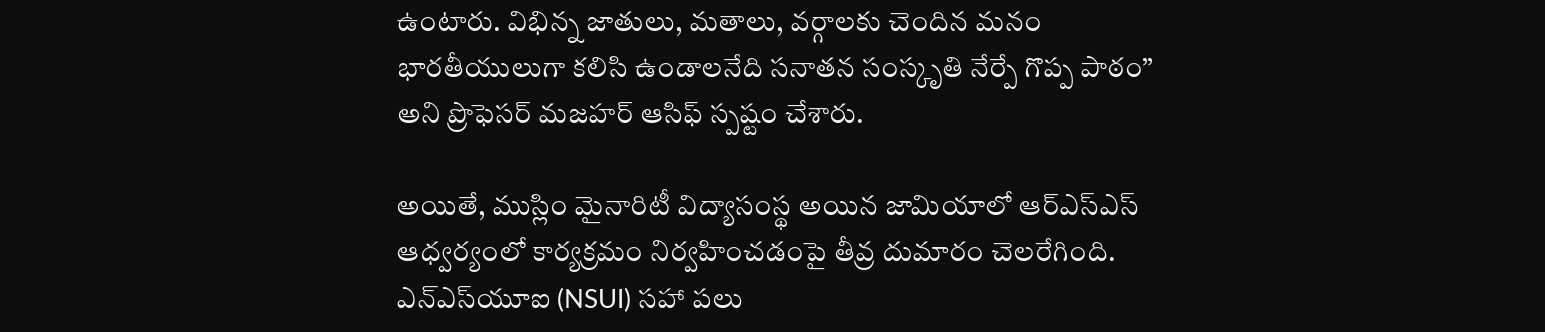ఉంటారు. విభిన్న జాతులు, మతాలు, వర్గాలకు చెందిన మనం భారతీయులుగా కలిసి ఉండాలనేది సనాతన సంస్కృతి నేర్పే గొప్ప పాఠం” అని ప్రొఫెసర్ మజహర్ ఆసిఫ్ స్పష్టం చేశారు.

అయితే, ముస్లిం మైనారిటీ విద్యాసంస్థ అయిన జామియాలో ఆర్‌ఎస్‌ఎస్ ఆధ్వర్యంలో కార్యక్రమం నిర్వహించడంపై తీవ్ర దుమారం చెలరేగింది. ఎన్ఎస్‌యూఐ (NSUI) సహా పలు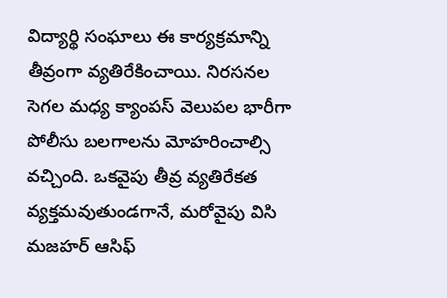విద్యార్థి సంఘాలు ఈ కార్యక్రమాన్ని తీవ్రంగా వ్యతిరేకించాయి. నిరసనల సెగల మధ్య క్యాంపస్ వెలుపల భారీగా పోలీసు బలగాలను మోహరించాల్సి వచ్చింది. ఒకవైపు తీవ్ర వ్యతిరేకత వ్యక్తమవుతుండగానే, మరోవైపు విసి మజహర్ ఆసిఫ్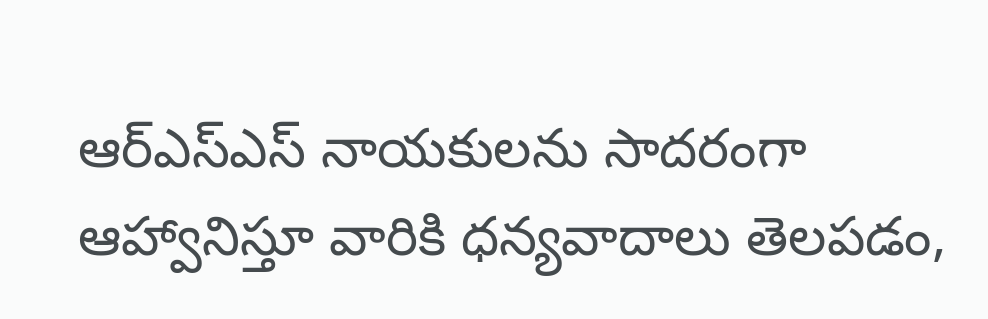ఆర్‌ఎస్‌ఎస్ నాయకులను సాదరంగా ఆహ్వానిస్తూ వారికి ధన్యవాదాలు తెలపడం,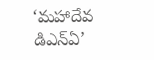‘మహాదేవ డిఎన్‌ఏ’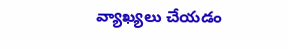వ్యాఖ్యలు చేయడం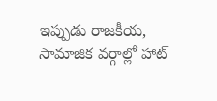ఇప్పుడు రాజకీయ, సామాజిక వర్గాల్లో హాట్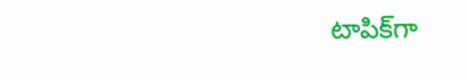టాపిక్‌గా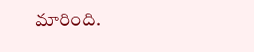మారింది.